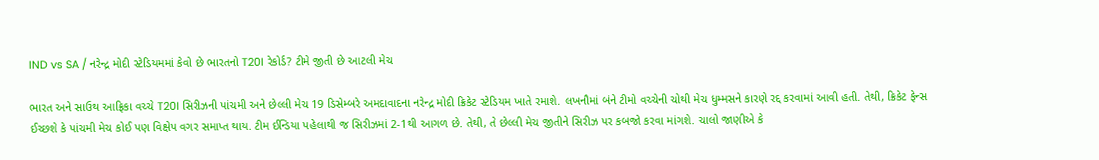IND vs SA / નરેન્દ્ર મોદી સ્ટેડિયમમાં કેવો છે ભારતનો T20I રેકોર્ડ? ટીમે જીતી છે આટલી મેચ

ભારત અને સાઉથ આફ્રિકા વચ્ચે T20I સિરીઝની પાંચમી અને છેલ્લી મેચ 19 ડિસેમ્બરે અમદાવાદના નરેન્દ્ર મોદી ક્રિકેટ સ્ટેડિયમ ખાતે રમાશે. લખનૌમાં બંને ટીમો વચ્ચેની ચોથી મેચ ધુમ્મસને કારણે રદ્દ કરવામાં આવી હતી. તેથી, ક્રિકેટ ફેન્સ ઈચ્છશે કે પાંચમી મેચ કોઈ પણ વિક્ષેપ વગર સમાપ્ત થાય. ટીમ ઈન્ડિયા પહેલાથી જ સિરીઝમાં 2-1થી આગળ છે. તેથી, તે છેલ્લી મેચ જીતીને સિરીઝ પર કબજો કરવા માંગશે. ચાલો જાણીએ કે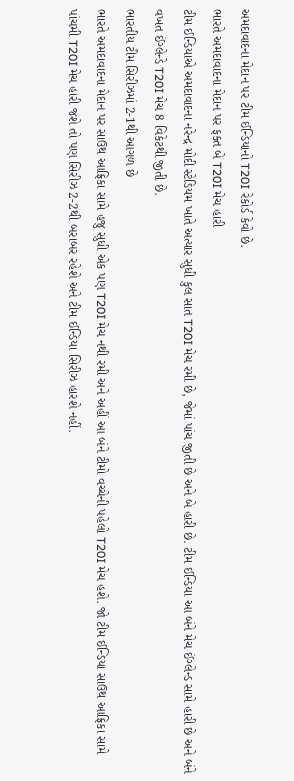અમદાવાદના મેદાન પર ટીમ ઈન્ડિયાનો T20I રેકોર્ડ કેવો છે.
ભારતે અમદાવાદના મેદાન પર ફક્ત બે T20I મેચ હારી
ટીમ ઈન્ડિયાએ અમદાવાદના નરેન્દ્ર મોદી સ્ટેડિયમ ખાતે અત્યાર સુધી કુલ સાત T20I મેચ રમી છે, જેમાં પાંચ જીતી છે અને બે હારી છે. ટીમ ઈન્ડિયા આ બંને મેચ ઈંગ્લેન્ડ સામે હારી છે અને બંને વખત ઈંગ્લેન્ડે T20I મેચ 8 વિકેટથી જીતી છે.
ભારતીય ટીમ સિરીઝમાં 2-1થી આગળ છે
ભારતે અમદાવાદના મેદાન પર સાઉથ આફ્રિકા સામે હજુ સુધી એક પણ T20I મેચ નથી રમી અને અહીં આ બંને ટીમો વચ્ચેની પહેલો T20I મેચ હશે. જો ટીમ ઈન્ડિયા સાઉથ આફ્રિકા સામે પાંચમી T20I મેચ હારી જશે તો પણ સિરીઝ 2-2થી બરાબર રહેશે અને ટીમ ઈન્ડિયા સિરીઝ હારશે નહીં.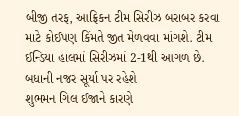બીજી તરફ, આફ્રિકન ટીમ સિરીઝ બરાબર કરવા માટે કોઈપણ કિંમતે જીત મેળવવા માંગશે. ટીમ ઈન્ડિયા હાલમાં સિરીઝમાં 2-1થી આગળ છે.
બધાની નજર સૂર્યા પર રહેશે
શુભમન ગિલ ઈજાને કારણે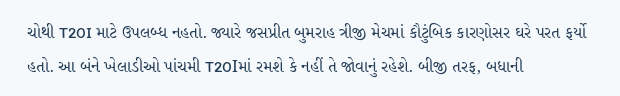ચોથી T20I માટે ઉપલબ્ધ નહતો. જ્યારે જસપ્રીત બુમરાહ ત્રીજી મેચમાં કૌટુંબિક કારણોસર ઘરે પરત ફર્યો હતો. આ બંને ખેલાડીઓ પાંચમી T20Iમાં રમશે કે નહીં તે જોવાનું રહેશે. બીજી તરફ, બધાની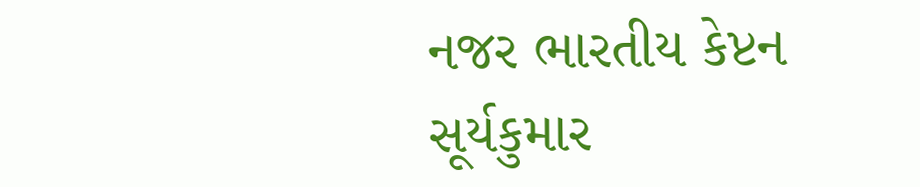નજર ભારતીય કેપ્ટન સૂર્યકુમાર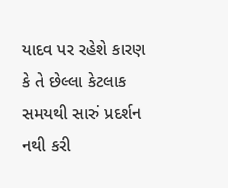યાદવ પર રહેશે કારણ કે તે છેલ્લા કેટલાક સમયથી સારું પ્રદર્શન નથી કરી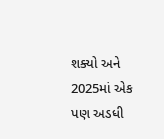શક્યો અને 2025માં એક પણ અડધી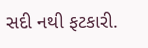સદી નથી ફટકારી.